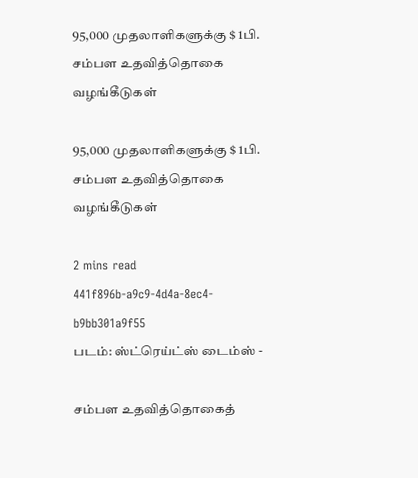95,000 முதலாளிகளுக்கு $ 1பி. சம்பள உதவித்தொகை வழங்கீடுகள்

95,000 முதலாளிகளுக்கு $ 1பி. சம்பள உதவித்தொகை வழங்கீடுகள்

2 mins read
441f896b-a9c9-4d4a-8ec4-b9bb301a9f55
படம்: ஸ்ட்ரெய்ட்ஸ் டைம்ஸ் -

சம்பள உதவித்தொகைத்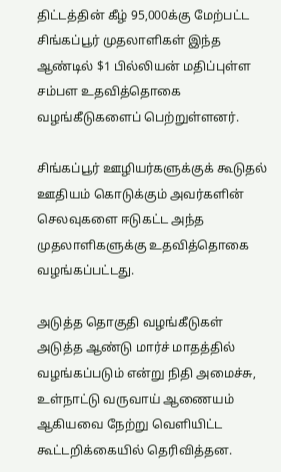திட்டத்தின் கீழ் 95,000க்கு மேற்பட்ட சிங்கப்பூர் முதலாளிகள் இந்த ஆண்டில் $1 பில்லியன் மதிப்புள்ள சம்பள உதவித்தொகை வழங்கீடுகளைப் பெற்றுள்ளனர்.

சிங்கப்பூர் ஊழியர்களுக்குக் கூடுதல் ஊதியம் கொடுக்கும் அவர்களின் செலவுகளை ஈடுகட்ட அந்த முதலாளிகளுக்கு உதவித்தொகை வழங்கப்பட்டது.

அடுத்த தொகுதி வழங்கீடுகள் அடுத்த ஆண்டு மார்ச் மாதத்தில் வழங்கப்படும் என்று நிதி அமைச்சு, உள்நாட்டு வருவாய் ஆணையம் ஆகியவை நேற்று வெளியிட்ட கூட்டறிக்கையில் தெரிவித்தன.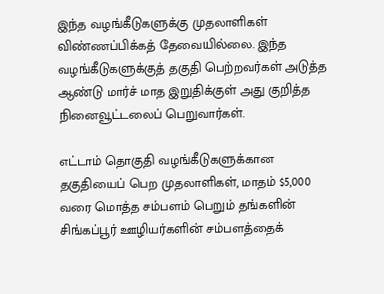இந்த வழங்கீடுகளுக்கு முதலாளிகள் விண்ணப்பிக்கத் தேவையில்லை. இந்த வழங்கீடுகளுக்குத் தகுதி பெற்றவர்கள் அடுத்த ஆண்டு மார்ச் மாத இறுதிக்குள் அது குறித்த நினைவூட்டலைப் பெறுவார்கள்.

எட்டாம் தொகுதி வழங்கீடுகளுக்கான தகுதியைப் பெற முதலாளிகள், மாதம் $5,000 வரை மொத்த சம்பளம் பெறும் தங்களின் சிங்கப்பூர் ஊழியர்களின் சம்பளத்தைக்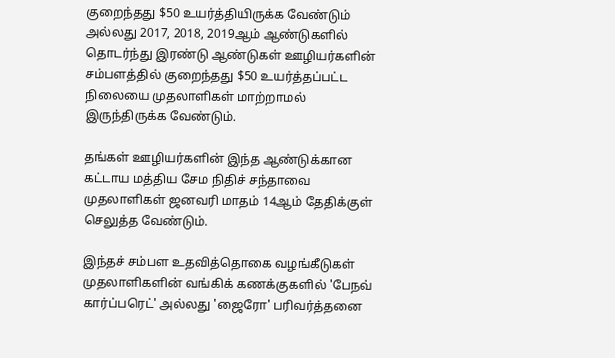குறைந்தது $50 உயர்த்தியிருக்க வேண்டும் அல்லது 2017, 2018, 2019ஆம் ஆண்டுகளில் தொடர்ந்து இரண்டு ஆண்டுகள் ஊழியர்களின் சம்பளத்தில் குறைந்தது $50 உயர்த்தப்பட்ட நிலையை முதலாளிகள் மாற்றாமல் இருந்திருக்க வேண்டும்.

தங்கள் ஊழியர்களின் இந்த ஆண்டுக்கான கட்டாய மத்திய சேம நிதிச் சந்தாவை முதலாளிகள் ஜனவரி மாதம் 14ஆம் தேதிக்குள் செலுத்த வேண்டும்.

இந்தச் சம்பள உதவித்தொகை வழங்கீடுகள் முதலாளிகளின் வங்கிக் கணக்குகளில் 'பேநவ் கார்ப்பரெட்' அல்லது 'ஜைரோ' பரிவர்த்தனை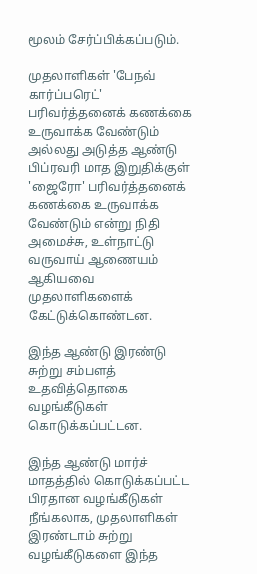மூலம் சேர்ப்பிக்கப்படும்.

முதலாளிகள் 'பேநவ் கார்ப்பரெட்' பரிவர்த்தனைக் கணக்கை உருவாக்க வேண்டும் அல்லது அடுத்த ஆண்டு பிப்ரவரி மாத இறுதிக்குள் 'ஜைரோ' பரிவர்த்தனைக் கணக்கை உருவாக்க வேண்டும் என்று நிதி அமைச்சு, உள்நாட்டு வருவாய் ஆணையம் ஆகியவை முதலாளிகளைக் கேட்டுக்கொண்டன.

இந்த ஆண்டு இரண்டு சுற்று சம்பளத் உதவித்தொகை வழங்கீடுகள் கொடுக்கப்பட்டன.

இந்த ஆண்டு மார்ச் மாதத்தில் கொடுக்கப்பட்ட பிரதான வழங்கீடுகள் நீங்கலாக, முதலாளிகள் இரண்டாம் சுற்று வழங்கீடுகளை இந்த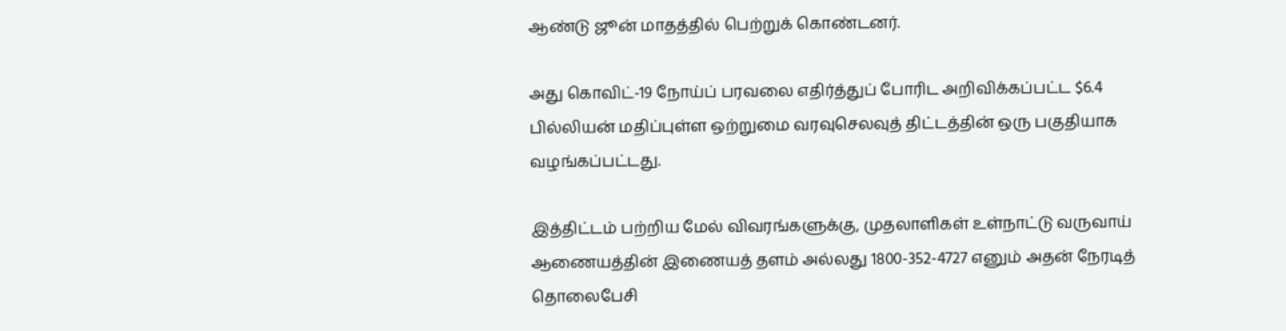ஆண்டு ஜூன் மாதத்தில் பெற்றுக் கொண்டனர்.

அது கொவிட்-19 நோய்ப் பரவலை எதிர்த்துப் போரிட அறிவிக்கப்பட்ட $6.4 பில்லியன் மதிப்புள்ள ஒற்றுமை வரவுசெலவுத் திட்டத்தின் ஒரு பகுதியாக வழங்கப்பட்டது.

இத்திட்டம் பற்றிய மேல் விவரங்களுக்கு, முதலாளிகள் உள்நாட்டு வருவாய் ஆணையத்தின் இணையத் தளம் அல்லது 1800-352-4727 எனும் அதன் நேரடித் தொலைபேசி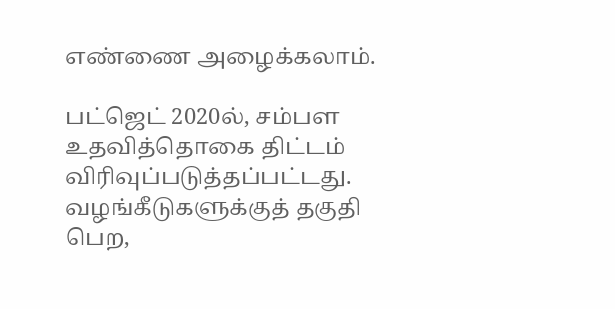எண்ணை அழைக்கலாம்.

பட்ஜெட் 2020ல், சம்பள உதவித்தொகை திட்டம் விரிவுப்படுத்தப்பட்டது. வழங்கீடுகளுக்குத் தகுதி பெற,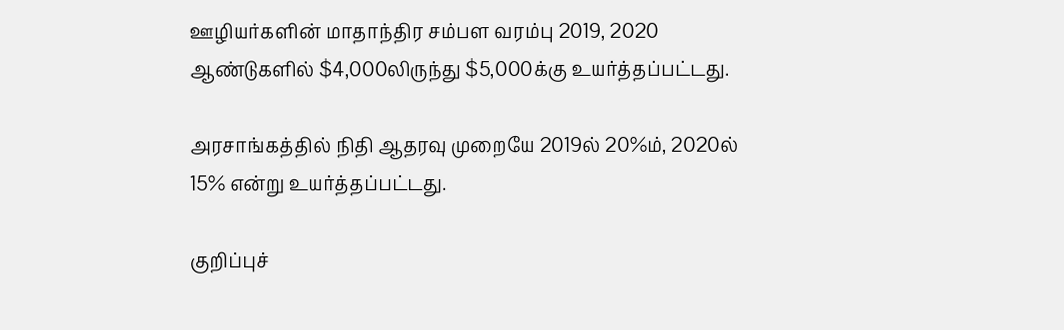ஊழியர்களின் மாதாந்திர சம்பள வரம்பு 2019, 2020 ஆண்டுகளில் $4,000லிருந்து $5,000க்கு உயர்த்தப்பட்டது.

அரசாங்கத்தில் நிதி ஆதரவு முறையே 2019ல் 20%ம், 2020ல் 15% என்று உயர்த்தப்பட்டது.

குறிப்புச்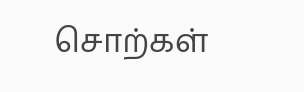சொற்கள்